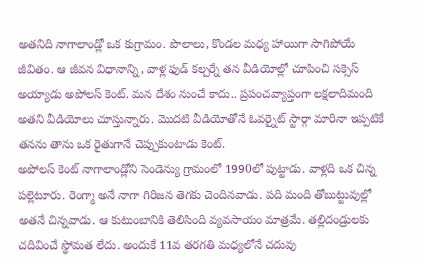అతనిది నాగాలాండ్లో ఒక కుగ్రామం. పొలాలు, కొండల మధ్య హాయిగా సాగిపోయే జీవితం. ఆ జీవన విధానాన్ని, వాళ్ల ఫుడ్ కల్చర్నే తన వీడియోల్లో చూపించి సక్సెస్ అయ్యాడు అపోలస్ కెంట్. మన దేశం నుంచే కాదు.. ప్రపంచవ్యాప్తంగా లక్షలాదిమంది అతని వీడియోలు చూస్తున్నారు. మొదటి వీడియోతోనే ఓవర్నైట్ స్టార్గా మారినా ఇప్పటికే తనను తాను ఒక రైతుగానే చెప్పుకుంటాడు కెంట్.
అపోలస్ కెంట్ నాగాలాండ్లోని సెండెన్యు గ్రామంలో 1990లో పుట్టాడు. వాళ్లది ఒక చిన్న పల్లెటూరు. రెంగ్మా అనే నాగా గిరిజన తెగకు చెందినవాడు. పది మంది తోబుట్టువుల్లో అతనే చిన్నవాడు. ఆ కుటుంబానికి తెలిసింది వ్యవసాయం మాత్రమే. తల్లిదండ్రులకు చదివించే స్థోమత లేదు. అందుకే 11వ తరగతి మధ్యలోనే చదువు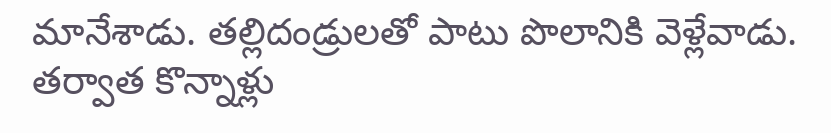మానేశాడు. తల్లిదండ్రులతో పాటు పొలానికి వెళ్లేవాడు. తర్వాత కొన్నాళ్లు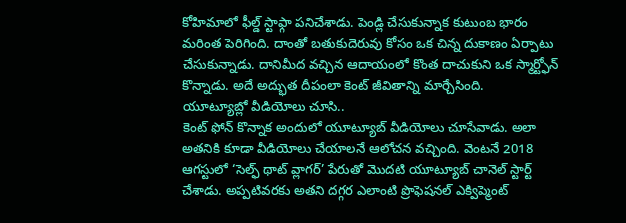కోహిమాలో ఫీల్డ్ స్టాఫ్గా పనిచేశాడు. పెండ్లి చేసుకున్నాక కుటుంబ భారం మరింత పెరిగింది. దాంతో బతుకుదెరువు కోసం ఒక చిన్న దుకాణం ఏర్పాటు చేసుకున్నాడు. దానిమీద వచ్చిన ఆదాయంలో కొంత దాచుకుని ఒక స్మార్ట్ఫోన్ కొన్నాడు. అదే అద్భుత దీపంలా కెంట్ జీవితాన్ని మార్చేసింది.
యూట్యూబ్లో వీడియోలు చూసి..
కెంట్ ఫోన్ కొన్నాక అందులో యూట్యూబ్ వీడియోలు చూసేవాడు. అలా అతనికి కూడా వీడియోలు చేయాలనే ఆలోచన వచ్చింది. వెంటనే 2018 ఆగస్టులో ‘సెల్ఫ్ థాట్ వ్లాగర్’ పేరుతో మొదటి యూట్యూబ్ చానెల్ స్టార్ట్ చేశాడు. అప్పటివరకు అతని దగ్గర ఎలాంటి ప్రొఫెషనల్ ఎక్విప్మెంట్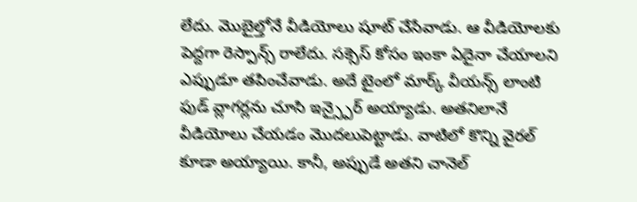లేదు. మొబైల్తోనే వీడియోలు షూట్ చేసేవాడు. ఆ వీడియోలకు పెద్దగా రెస్పాన్స్ రాలేదు. సక్సెస్ కోసం ఇంకా ఏదైనా చేయాలని ఎప్పుడూ తపించేవాడు. అదే టైంలో మార్క్ వీయన్స్ లాంటి ఫుడ్ వ్లాగర్లను చూసి ఇన్స్పైర్ అయ్యాడు. అతనిలానే వీడియోలు చేయడం మొదలుపెట్టాడు. వాటిలో కొన్ని వైరల్ కూడా అయ్యాయి. కానీ, అప్పుడే అతని చానెల్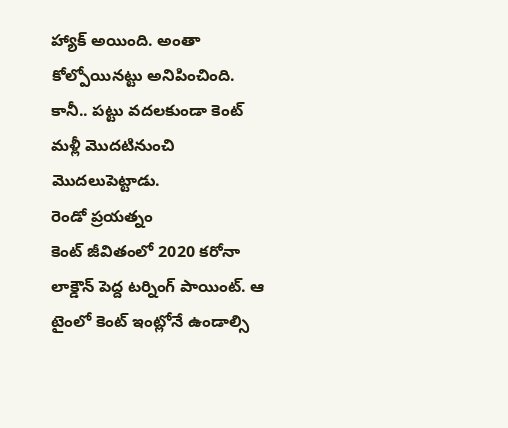హ్యాక్ అయింది. అంతా కోల్పోయినట్టు అనిపించింది. కానీ.. పట్టు వదలకుండా కెంట్ మళ్లీ మొదటినుంచి మొదలుపెట్టాడు.
రెండో ప్రయత్నం
కెంట్ జీవితంలో 2020 కరోనా లాక్డౌన్ పెద్ద టర్నింగ్ పాయింట్. ఆ టైంలో కెంట్ ఇంట్లోనే ఉండాల్సి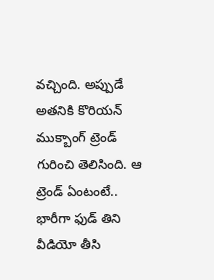వచ్చింది. అప్పుడే అతనికి కొరియన్ ముక్బాంగ్ ట్రెండ్ గురించి తెలిసింది. ఆ ట్రెండ్ ఏంటంటే.. భారీగా ఫుడ్ తిని వీడియో తీసి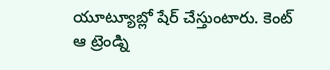యూట్యూబ్లో షేర్ చేస్తుంటారు. కెంట్ ఆ ట్రెండ్ని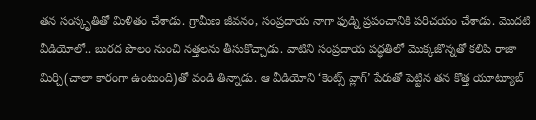తన సంస్కృతితో మిళితం చేశాడు. గ్రామీణ జీవనం, సంప్రదాయ నాగా ఫుడ్ని ప్రపంచానికి పరిచయం చేశాడు. మొదటి వీడియోలో.. బురద పొలం నుంచి నత్తలను తీసుకొచ్చాడు. వాటిని సంప్రదాయ పద్ధతిలో మొక్కజొన్నతో కలిపి రాజా మిర్చి(చాలా కారంగా ఉంటుంది)తో వండి తిన్నాడు. ఆ వీడియోని ‘కెంట్స్ వ్లాగ్’ పేరుతో పెట్టిన తన కొత్త యూట్యూబ్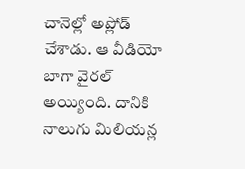చానెల్లో అప్లోడ్ చేశాడు. ఆ వీడియో బాగా వైరల్ అయ్యింది. దానికి నాలుగు మిలియన్ల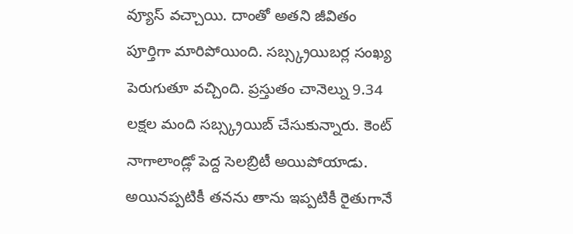వ్యూస్ వచ్చాయి. దాంతో అతని జీవితం పూర్తిగా మారిపోయింది. సబ్స్క్రయిబర్ల సంఖ్య పెరుగుతూ వచ్చింది. ప్రస్తుతం చానెల్ను 9.34 లక్షల మంది సబ్స్క్రయిబ్ చేసుకున్నారు. కెంట్ నాగాలాండ్లో పెద్ద సెలబ్రిటీ అయిపోయాడు. అయినప్పటికీ తనను తాను ఇప్పటికీ రైతుగానే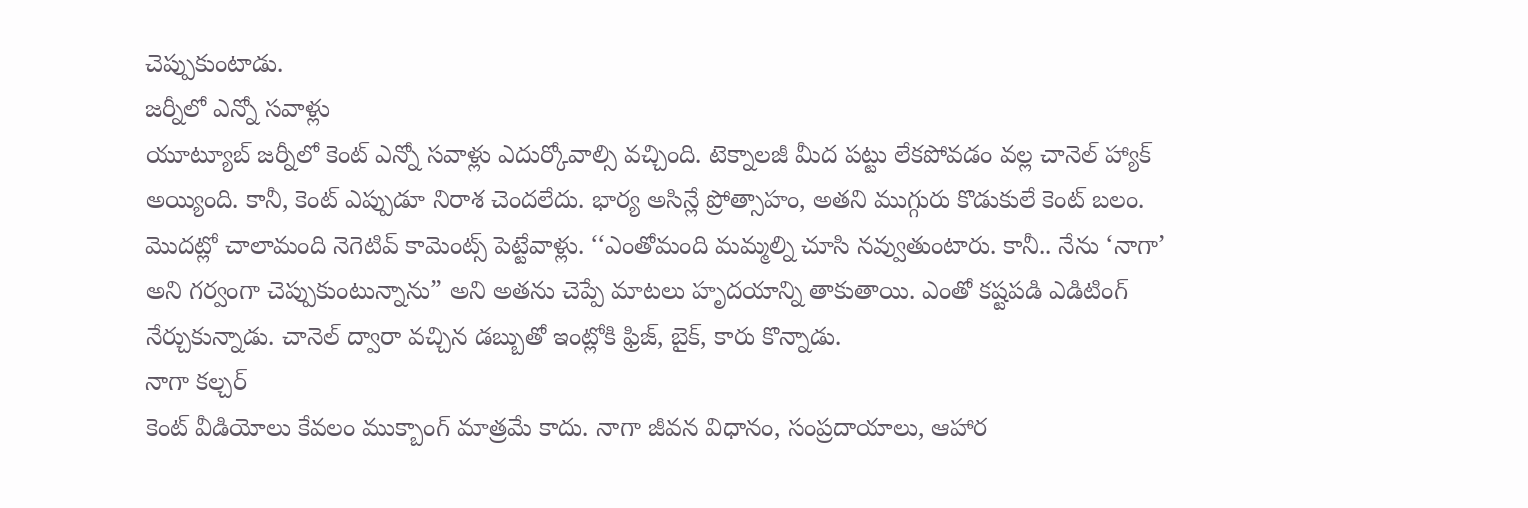చెప్పుకుంటాడు.
జర్నీలో ఎన్నో సవాళ్లు
యూట్యూబ్ జర్నీలో కెంట్ ఎన్నో సవాళ్లు ఎదుర్కోవాల్సి వచ్చింది. టెక్నాలజీ మీద పట్టు లేకపోవడం వల్ల చానెల్ హ్యాక్ అయ్యింది. కానీ, కెంట్ ఎప్పుడూ నిరాశ చెందలేదు. భార్య అసిన్లే ప్రోత్సాహం, అతని ముగ్గురు కొడుకులే కెంట్ బలం. మొదట్లో చాలామంది నెగెటివ్ కామెంట్స్ పెట్టేవాళ్లు. ‘‘ఎంతోమంది మమ్మల్ని చూసి నవ్వుతుంటారు. కానీ.. నేను ‘నాగా’ అని గర్వంగా చెప్పుకుంటున్నాను” అని అతను చెప్పే మాటలు హృదయాన్ని తాకుతాయి. ఎంతో కష్టపడి ఎడిటింగ్ నేర్చుకున్నాడు. చానెల్ ద్వారా వచ్చిన డబ్బుతో ఇంట్లోకి ఫ్రిజ్, బైక్, కారు కొన్నాడు.
నాగా కల్చర్
కెంట్ వీడియోలు కేవలం ముక్బాంగ్ మాత్రమే కాదు. నాగా జీవన విధానం, సంప్రదాయాలు, ఆహార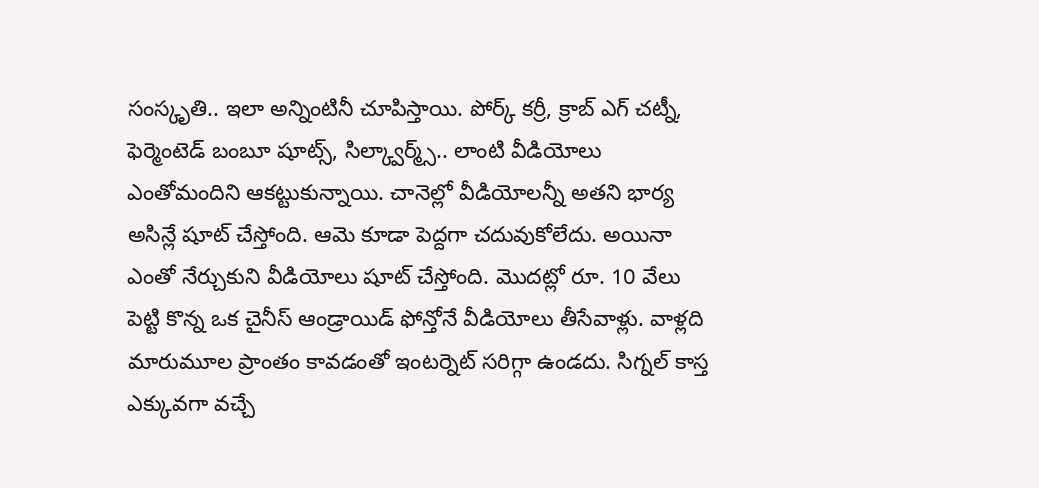సంస్కృతి.. ఇలా అన్నింటినీ చూపిస్తాయి. పోర్క్ కర్రీ, క్రాబ్ ఎగ్ చట్నీ, ఫెర్మెంటెడ్ బంబూ షూట్స్, సిల్క్వార్మ్స్.. లాంటి వీడియోలు ఎంతోమందిని ఆకట్టుకున్నాయి. చానెల్లో వీడియోలన్నీ అతని భార్య అసిన్లే షూట్ చేస్తోంది. ఆమె కూడా పెద్దగా చదువుకోలేదు. అయినా ఎంతో నేర్చుకుని వీడియోలు షూట్ చేస్తోంది. మొదట్లో రూ. 10 వేలు పెట్టి కొన్న ఒక చైనీస్ ఆండ్రాయిడ్ ఫోన్తోనే వీడియోలు తీసేవాళ్లు. వాళ్లది మారుమూల ప్రాంతం కావడంతో ఇంటర్నెట్ సరిగ్గా ఉండదు. సిగ్నల్ కాస్త ఎక్కువగా వచ్చే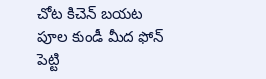చోట కిచెన్ బయట పూల కుండీ మీద ఫోన్ పెట్టి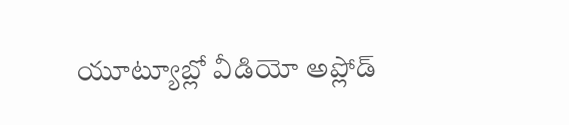యూట్యూబ్లో వీడియో అప్లోడ్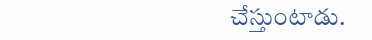చేస్తుంటాడు.